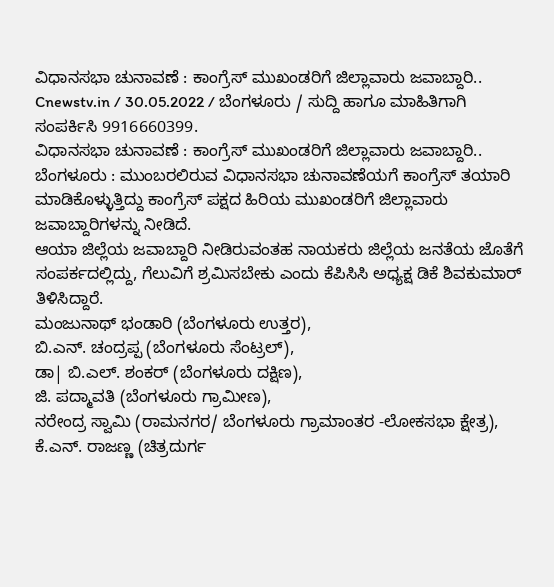ವಿಧಾನಸಭಾ ಚುನಾವಣೆ : ಕಾಂಗ್ರೆಸ್ ಮುಖಂಡರಿಗೆ ಜಿಲ್ಲಾವಾರು ಜವಾಬ್ದಾರಿ..
Cnewstv.in / 30.05.2022 / ಬೆಂಗಳೂರು / ಸುದ್ದಿ ಹಾಗೂ ಮಾಹಿತಿಗಾಗಿ ಸಂಪರ್ಕಿಸಿ 9916660399.
ವಿಧಾನಸಭಾ ಚುನಾವಣೆ : ಕಾಂಗ್ರೆಸ್ ಮುಖಂಡರಿಗೆ ಜಿಲ್ಲಾವಾರು ಜವಾಬ್ದಾರಿ..
ಬೆಂಗಳೂರು : ಮುಂಬರಲಿರುವ ವಿಧಾನಸಭಾ ಚುನಾವಣೆಯಗೆ ಕಾಂಗ್ರೆಸ್ ತಯಾರಿ ಮಾಡಿಕೊಳ್ಳುತ್ತಿದ್ದು ಕಾಂಗ್ರೆಸ್ ಪಕ್ಷದ ಹಿರಿಯ ಮುಖಂಡರಿಗೆ ಜಿಲ್ಲಾವಾರು ಜವಾಬ್ದಾರಿಗಳನ್ನು ನೀಡಿದೆ.
ಆಯಾ ಜಿಲ್ಲೆಯ ಜವಾಬ್ದಾರಿ ನೀಡಿರುವಂತಹ ನಾಯಕರು ಜಿಲ್ಲೆಯ ಜನತೆಯ ಜೊತೆಗೆ ಸಂಪರ್ಕದಲ್ಲಿದ್ದು, ಗೆಲುವಿಗೆ ಶ್ರಮಿಸಬೇಕು ಎಂದು ಕೆಪಿಸಿಸಿ ಅಧ್ಯಕ್ಷ ಡಿಕೆ ಶಿವಕುಮಾರ್ ತಿಳಿಸಿದ್ದಾರೆ.
ಮಂಜುನಾಥ್ ಭಂಡಾರಿ (ಬೆಂಗಳೂರು ಉತ್ತರ),
ಬಿ.ಎನ್. ಚಂದ್ರಪ್ಪ (ಬೆಂಗಳೂರು ಸೆಂಟ್ರಲ್),
ಡಾ| ಬಿ.ಎಲ್. ಶಂಕರ್ (ಬೆಂಗಳೂರು ದಕ್ಷಿಣ),
ಜಿ. ಪದ್ಮಾವತಿ (ಬೆಂಗಳೂರು ಗ್ರಾಮೀಣ),
ನರೇಂದ್ರ ಸ್ವಾಮಿ (ರಾಮನಗರ/ ಬೆಂಗಳೂರು ಗ್ರಾಮಾಂತರ -ಲೋಕಸಭಾ ಕ್ಷೇತ್ರ),
ಕೆ.ಎನ್. ರಾಜಣ್ಣ (ಚಿತ್ರದುರ್ಗ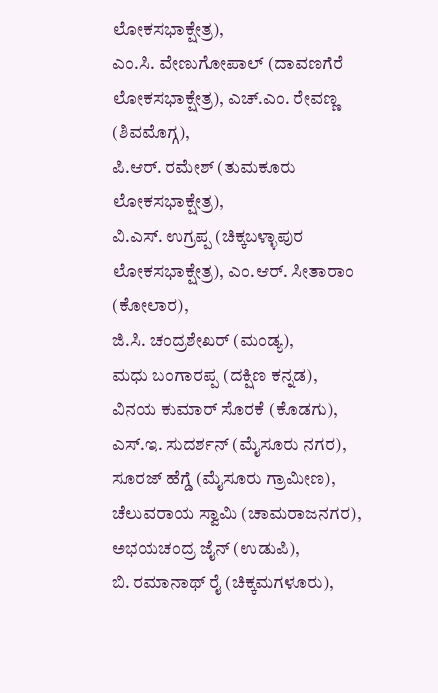ಲೋಕಸಭಾಕ್ಷೇತ್ರ),
ಎಂ.ಸಿ. ವೇಣುಗೋಪಾಲ್ (ದಾವಣಗೆರೆ ಲೋಕಸಭಾಕ್ಷೇತ್ರ), ಎಚ್.ಎಂ. ರೇವಣ್ಣ (ಶಿವಮೊಗ್ಗ),
ಪಿ.ಆರ್. ರಮೇಶ್ (ತುಮಕೂರು ಲೋಕಸಭಾಕ್ಷೇತ್ರ),
ವಿ.ಎಸ್. ಉಗ್ರಪ್ಪ (ಚಿಕ್ಕಬಳ್ಳಾಪುರ ಲೋಕಸಭಾಕ್ಷೇತ್ರ), ಎಂ.ಆರ್. ಸೀತಾರಾಂ (ಕೋಲಾರ),
ಜಿ.ಸಿ. ಚಂದ್ರಶೇಖರ್ (ಮಂಡ್ಯ),
ಮಧು ಬಂಗಾರಪ್ಪ (ದಕ್ಷಿಣ ಕನ್ನಡ),
ವಿನಯ ಕುಮಾರ್ ಸೊರಕೆ (ಕೊಡಗು),
ಎಸ್.ಇ. ಸುದರ್ಶನ್ (ಮೈಸೂರು ನಗರ),
ಸೂರಜ್ ಹೆಗ್ಡೆ (ಮೈಸೂರು ಗ್ರಾಮೀಣ),
ಚೆಲುವರಾಯ ಸ್ವಾಮಿ (ಚಾಮರಾಜನಗರ),
ಅಭಯಚಂದ್ರ ಜೈನ್ (ಉಡುಪಿ),
ಬಿ. ರಮಾನಾಥ್ ರೈ (ಚಿಕ್ಕಮಗಳೂರು),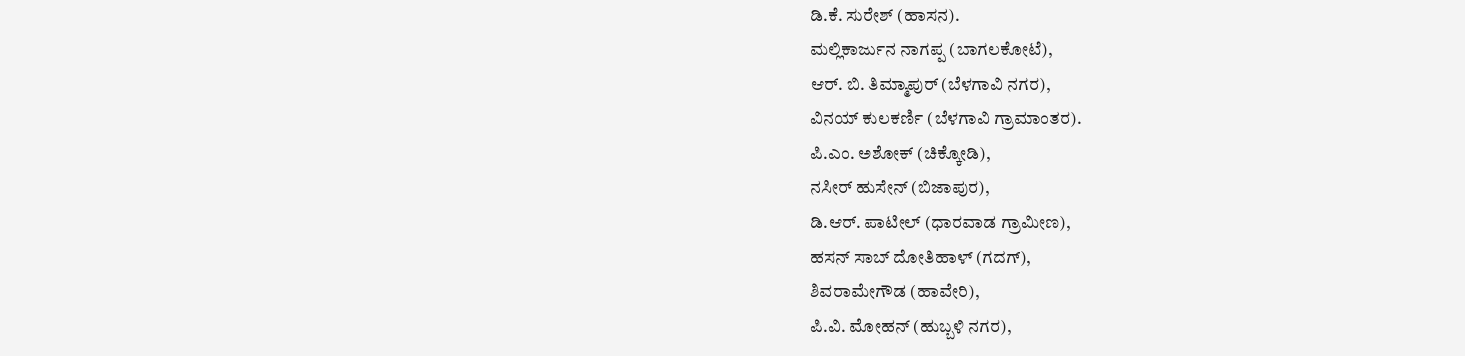ಡಿ.ಕೆ. ಸುರೇಶ್ (ಹಾಸನ).
ಮಲ್ಲಿಕಾರ್ಜುನ ನಾಗಪ್ಪ (ಬಾಗಲಕೋಟೆ),
ಆರ್. ಬಿ. ತಿಮ್ಮಾಪುರ್ (ಬೆಳಗಾವಿ ನಗರ),
ವಿನಯ್ ಕುಲಕರ್ಣಿ (ಬೆಳಗಾವಿ ಗ್ರಾಮಾಂತರ).
ಪಿ.ಎಂ. ಅಶೋಕ್ (ಚಿಕ್ಕೋಡಿ),
ನಸೀರ್ ಹುಸೇನ್ (ಬಿಜಾಪುರ),
ಡಿ.ಆರ್. ಪಾಟೀಲ್ (ಧಾರವಾಡ ಗ್ರಾಮೀಣ),
ಹಸನ್ ಸಾಬ್ ದೋತಿಹಾಳ್ (ಗದಗ್),
ಶಿವರಾಮೇಗೌಡ (ಹಾವೇರಿ),
ಪಿ.ವಿ. ಮೋಹನ್ (ಹುಬ್ಬಳಿ ನಗರ),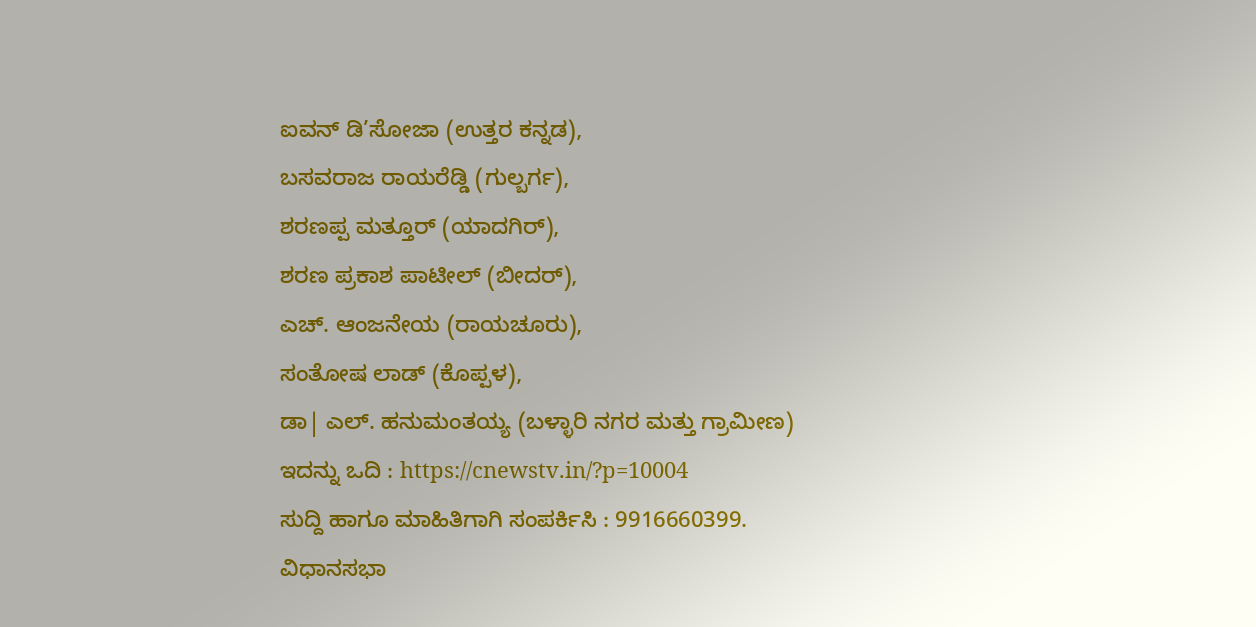ಐವನ್ ಡಿ’ಸೋಜಾ (ಉತ್ತರ ಕನ್ನಡ),
ಬಸವರಾಜ ರಾಯರೆಡ್ಡಿ (ಗುಲ್ಬರ್ಗ),
ಶರಣಪ್ಪ ಮತ್ತೂರ್ (ಯಾದಗಿರ್),
ಶರಣ ಪ್ರಕಾಶ ಪಾಟೀಲ್ (ಬೀದರ್),
ಎಚ್. ಆಂಜನೇಯ (ರಾಯಚೂರು),
ಸಂತೋಷ ಲಾಡ್ (ಕೊಪ್ಪಳ),
ಡಾ| ಎಲ್. ಹನುಮಂತಯ್ಯ (ಬಳ್ಳಾರಿ ನಗರ ಮತ್ತು ಗ್ರಾಮೀಣ)
ಇದನ್ನು ಒದಿ : https://cnewstv.in/?p=10004
ಸುದ್ದಿ ಹಾಗೂ ಮಾಹಿತಿಗಾಗಿ ಸಂಪರ್ಕಿಸಿ : 9916660399.
ವಿಧಾನಸಭಾ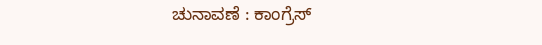ಚುನಾವಣೆ : ಕಾಂಗ್ರೆಸ್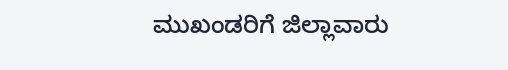ಮುಖಂಡರಿಗೆ ಜಿಲ್ಲಾವಾರು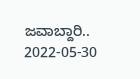ಜವಾಬ್ದಾರಿ.. 2022-05-30